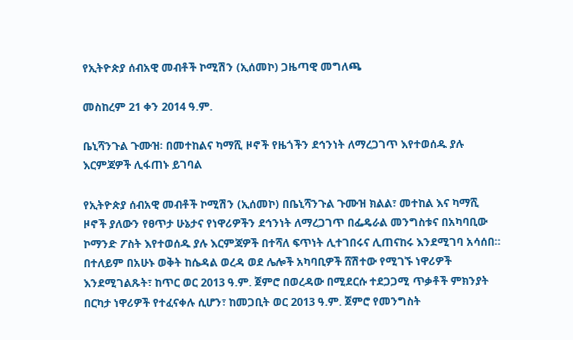የኢትዮጵያ ሰብአዊ መብቶች ኮሚሽን (ኢሰመኮ) ጋዜጣዊ መግለጫ

መስከረም 21 ቀን 2014 ዓ.ም.

ቤኒሻንጉል ጉሙዝ፡ በመተከልና ካማሺ ዞኖች የዜጎችን ደኅንነት ለማረጋገጥ እየተወሰዱ ያሉ እርምጃዎች ሊፋጠኑ ይገባል

የኢትዮጵያ ሰብአዊ መብቶች ኮሚሽን (ኢሰመኮ) በቤኒሻንጉል ጉሙዝ ክልል፣ መተከል እና ካማሺ ዞኖች ያለውን የፀጥታ ሁኔታና የነዋሪዎችን ደኅንነት ለማረጋገጥ በፌዴራል መንግስቱና በአካባቢው ኮማንድ ፖስት እየተወሰዱ ያሉ እርምጃዎች በተሻለ ፍጥነት ሊተገበሩና ሊጠናከሩ እንደሚገባ አሳሰበ። በተለይም በአሁኑ ወቅት ከሴዳል ወረዳ ወደ ሌሎች አካባቢዎች ሸሽተው የሚገኙ ነዋሪዎች እንደሚገልጹት፣ ከጥር ወር 2013 ዓ.ም. ጀምሮ በወረዳው በሚደርሱ ተደጋጋሚ ጥቃቶች ምክንያት በርካታ ነዋሪዎች የተፈናቀሉ ሲሆን፣ ከመጋቢት ወር 2013 ዓ.ም. ጀምሮ የመንግስት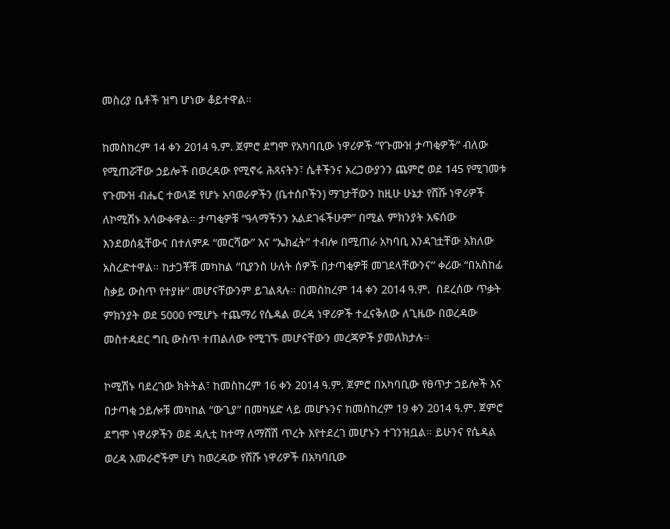መስሪያ ቤቶች ዝግ ሆነው ቆይተዋል።

ከመስከረም 14 ቀን 2014 ዓ.ም. ጀምሮ ደግሞ የአካባቢው ነዋሪዎች “የጉሙዝ ታጣቂዎች” ብለው የሚጠሯቸው ኃይሎች በወረዳው የሚኖሩ ሕጻናትን፣ ሴቶችንና አረጋውያንን ጨምሮ ወደ 145 የሚገመቱ የጉሙዝ ብሔር ተወላጅ የሆኑ አባወራዎችን (ቤተሰቦችን) ማገታቸውን ከዚሁ ሁኔታ የሸሹ ነዋሪዎች ለኮሚሽኑ አሳውቀዋል። ታጣቂዎቹ “ዓላማችንን አልደገፋችሁም” በሚል ምክንያት አፍሰው እንደወሰዷቸውና በተለምዶ “መርሻው” እና “ኤክፈት” ተብሎ በሚጠራ አካባቢ እንዳገቷቸው አክለው አስረድተዋል። ከታጋቾቹ መካከል “ቢያንስ ሁለት ሰዎች በታጣቂዎቹ መገደላቸውንና” ቀሪው “በአስከፊ ስቃይ ውስጥ የተያዙ” መሆናቸውንም ይገልጻሉ። በመስከረም 14 ቀን 2014 ዓ.ም.  በደረሰው ጥቃት ምክንያት ወደ 5000 የሚሆኑ ተጨማሪ የሴዳል ወረዳ ነዋሪዎች ተፈናቅለው ለጊዜው በወረዳው መስተዳደር ግቢ ውስጥ ተጠልለው የሚገኙ መሆናቸውን መረጃዎች ያመለክታሉ።

ኮሚሽኑ ባደረገው ክትትል፣ ከመስከረም 16 ቀን 2014 ዓ.ም. ጀምሮ በአካባቢው የፀጥታ ኃይሎች እና በታጣቂ ኃይሎቹ መካከል “ውጊያ” በመካሄድ ላይ መሆኑንና ከመስከረም 19 ቀን 2014 ዓ.ም. ጀምሮ ደግሞ ነዋሪዎችን ወደ ዳሊቲ ከተማ ለማሸሽ ጥረት እየተደረገ መሆኑን ተገንዝቧል። ይሁንና የሴዳል ወረዳ አመራሮችም ሆነ ከወረዳው የሸሹ ነዋሪዎች በአካባቢው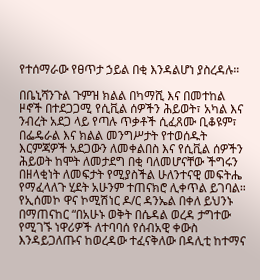የተሰማራው የፀጥታ ኃይል በቂ እንዳልሆነ ያስረዳሉ።

በቤኒሻንጉል ጉምዝ ክልል በካማሺ እና በመተከል ዞኖች በተደጋጋሚ የሲቪል ሰዎችን ሕይወት፣ አካል እና ንብረት አደጋ ላይ የጣሉ ጥቃቶች ሲፈጸሙ ቢቆዩም፣ በፌዴራል እና ክልል መንግሥታት የተወሰዱት እርምጃዎች አደጋውን ለመቀልበስ እና የሲቪል ሰዎችን ሕይወት ከሞት ለመታደግ በቂ ባለመሆናቸው ችግሩን በዘላቂነት ለመፍታት የሚያስችል ሁለንተናዊ መፍትሔ የማፈላለጉ ሂደት አሁንም ተጠናክሮ ሊቀጥል ይገባል። የኢሰመኮ ዋና ኮሚሽነር ዶ/ር ዳንኤል በቀለ ይህንኑ በማጠናከር “በአሁኑ ወቅት በሴዳል ወረዳ ታግተው የሚገኙ ነዋሪዎች ለተባባሰ የሰብአዊ ቀውስ እንዳይጋለጡና ከወረዳው ተፈናቅለው በዳሊቲ ከተማና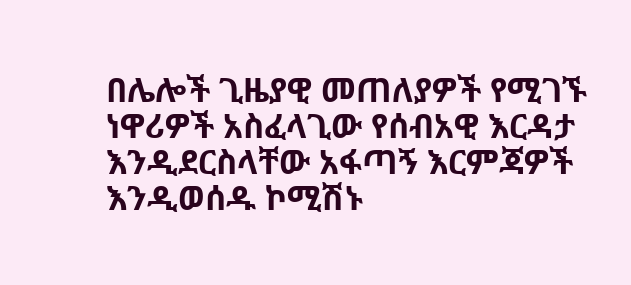በሌሎች ጊዜያዊ መጠለያዎች የሚገኙ ነዋሪዎች አስፈላጊው የሰብአዊ እርዳታ እንዲደርስላቸው አፋጣኝ እርምጃዎች እንዲወሰዱ ኮሚሽኑ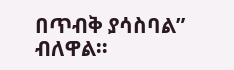በጥብቅ ያሳስባል” ብለዋል።